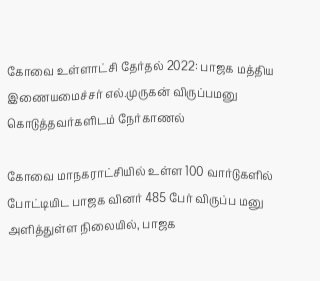கோவை உள்ளாட்சி தேர்தல் 2022: பாஜக மத்திய இணையமைச்சர் எல்.முருகன் விருப்பமனு கொடுத்தவர்களிடம் நேர்காணல்

கோவை மாநகராட்சியில் உள்ள 100 வார்டுகளில் போட்டியிட பாஜக வினர் 485 பேர் விருப்ப மனு அளித்துள்ள நிலையில், பாஜக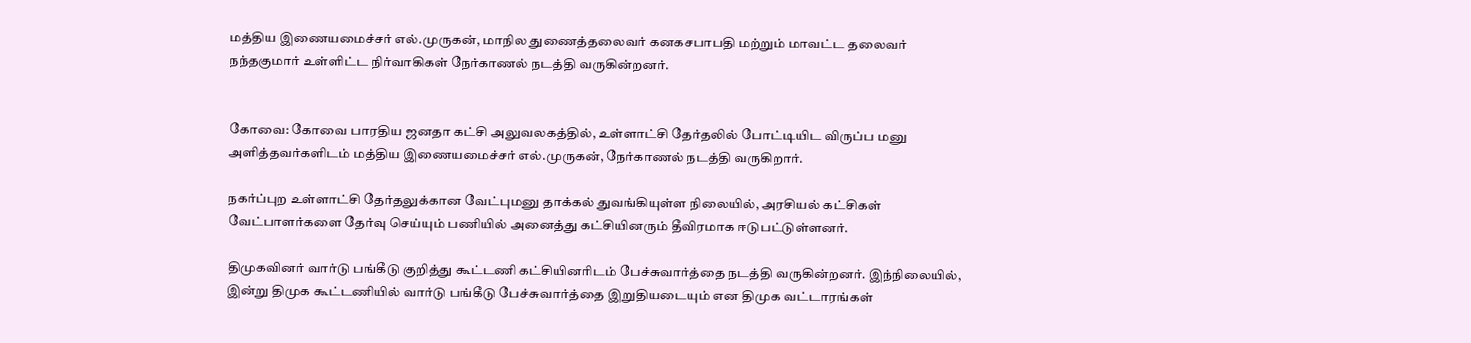மத்திய இணையமைச்சர் எல்.முருகன், மாநில துணைத்தலைவர் கனகசபாபதி மற்றும் மாவட்ட தலைவர் நந்தகுமார் உள்ளிட்ட நிர்வாகிகள் நேர்காணல் நடத்தி வருகின்றனர்.


கோவை: கோவை பாரதிய ஜனதா கட்சி அலுவலகத்தில், உள்ளாட்சி தேர்தலில் போட்டியிட விருப்ப மனு அளித்தவர்களிடம் மத்திய இணையமைச்சர் எல்.முருகன், நேர்காணல் நடத்தி வருகிறார்.

நகர்ப்புற உள்ளாட்சி தேர்தலுக்கான வேட்புமனு தாக்கல் துவங்கியுள்ள நிலையில், அரசியல் கட்சிகள் வேட்பாளர்களை தேர்வு செய்யும் பணியில் அனைத்து கட்சியினரும் தீவிரமாக ஈடுபட்டுள்ளனர்.

திமுகவினர் வார்டு பங்கீடு குறித்து கூட்டணி கட்சியினரிடம் பேச்சுவார்த்தை நடத்தி வருகின்றனர். இந்நிலையில், இன்று திமுக கூட்டணியில் வார்டு பங்கீடு பேச்சுவார்த்தை இறுதியடையும் என திமுக வட்டாரங்கள்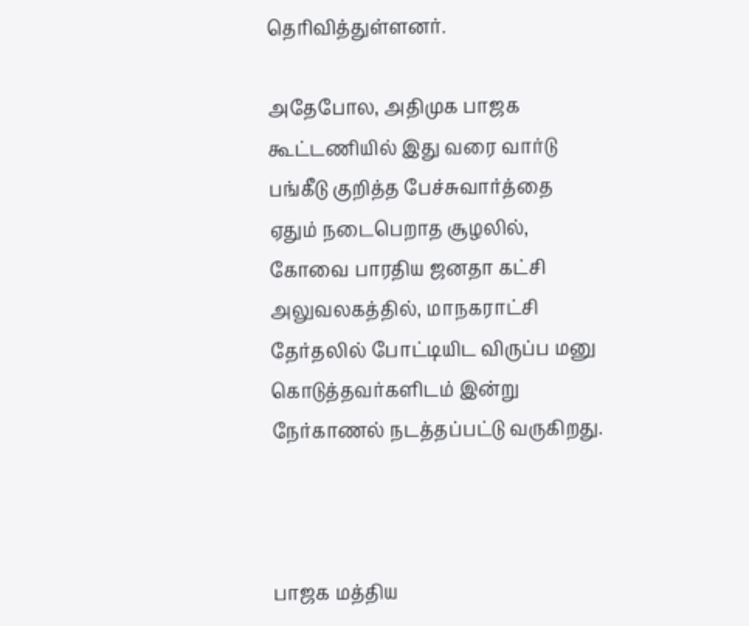தெரிவித்துள்ளனர்.

அதேபோல, அதிமுக பாஜக கூட்டணியில் இது வரை வார்டு பங்கீடு குறித்த பேச்சுவார்த்தை ஏதும் நடைபெறாத சூழலில், கோவை பாரதிய ஜனதா கட்சி அலுவலகத்தில், மாநகராட்சி தேர்தலில் போட்டியிட விருப்ப மனு கொடுத்தவர்களிடம் இன்று நேர்காணல் நடத்தப்பட்டு வருகிறது.



பாஜக மத்திய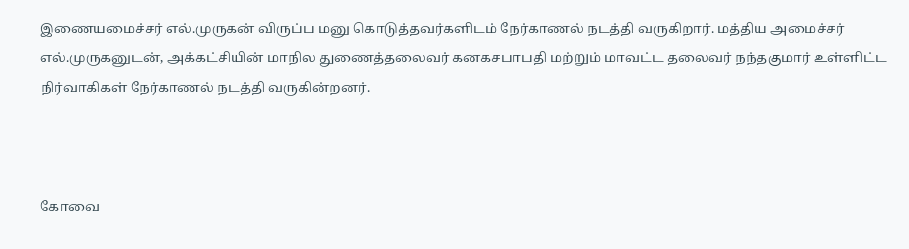இணையமைச்சர் எல்.முருகன் விருப்ப மனு கொடுத்தவர்களிடம் நேர்காணல் நடத்தி வருகிறார். மத்திய அமைச்சர் எல்.முருகனுடன், அக்கட்சியின் மாநில துணைத்தலைவர் கனகசபாபதி மற்றும் மாவட்ட தலைவர் நந்தகுமார் உள்ளிட்ட நிர்வாகிகள் நேர்காணல் நடத்தி வருகின்றனர்.



கோவை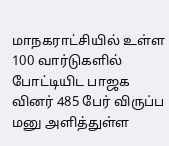மாநகராட்சியில் உள்ள 100 வார்டுகளில் போட்டியிட பாஜக வினர் 485 பேர் விருப்ப மனு அளித்துள்ள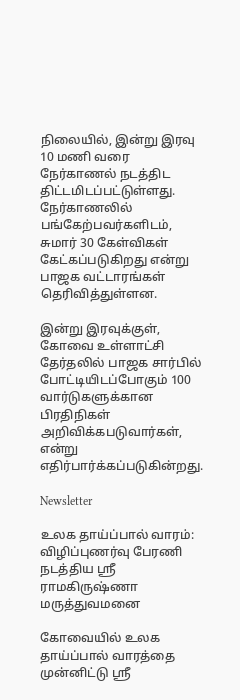நிலையில், இன்று இரவு 10 மணி வரை நேர்காணல் நடத்திட திட்டமிடப்பட்டுள்ளது. நேர்காணலில் பங்கேற்பவர்களிடம், சுமார் 30 கேள்விகள் கேட்கப்படுகிறது என்று பாஜக வட்டாரங்கள் தெரிவித்துள்ளன.

இன்று இரவுக்குள், கோவை உள்ளாட்சி தேர்தலில் பாஜக சார்பில் போட்டியிடப்போகும் 100 வார்டுகளுக்கான பிரதிநிகள் அறிவிக்கபடுவார்கள், என்று எதிர்பார்க்கப்படுகின்றது.

Newsletter

உலக தாய்ப்பால் வாரம்: விழிப்புணர்வு பேரணி நடத்திய ஸ்ரீ ராமகிருஷ்ணா மருத்துவமனை

கோவையில் உலக தாய்ப்பால் வாரத்தை முன்னிட்டு ஸ்ரீ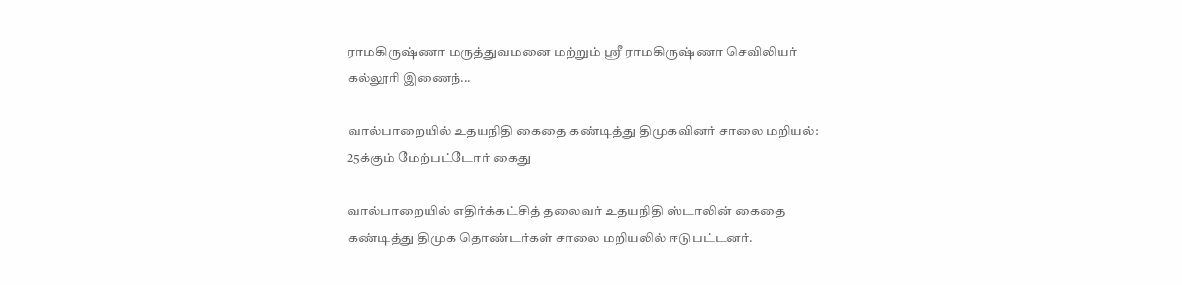ராமகிருஷ்ணா மருத்துவமனை மற்றும் ஸ்ரீ ராமகிருஷ்ணா செவிலியர் கல்லூரி இணைந்...

வால்பாறையில் உதயநிதி கைதை கண்டித்து திமுகவினர் சாலை மறியல்: 25க்கும் மேற்பட்டோர் கைது

வால்பாறையில் எதிர்க்கட்சித் தலைவர் உதயநிதி ஸ்டாலின் கைதை கண்டித்து திமுக தொண்டர்கள் சாலை மறியலில் ஈடுபட்டனர்.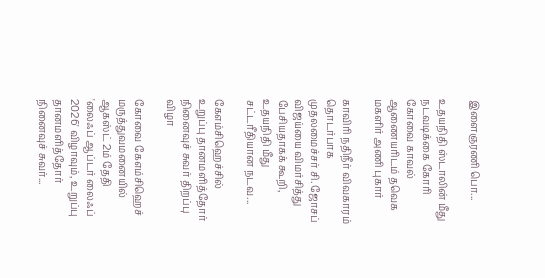இளைஞரணி பொ...

உதயநிதி ஸ்டாலின் மீது நடவடிக்கை கோரி கோவை காவல் ஆணையரிடம் தவெக மகளிர் அணி புகார்

காவிரி நதிநீர் விவகாரம் தொடர்பாக முதலமைச்சர் சி. ஜோசப் விஜய்யை விமர்சித்து பேசியதாகக் கூறி, உதயநிதி மீது சட்டரீதியான நடவ...

கேஎம்சிஹெச்சில் உறுப்பு தானமளித்தோர் நினைவுச் சுவர் திறப்பு விழா

கோவை கேஎம்சிஹெச் மருத்துவமனையில் ஆகஸ்ட் 2ம் தேதி 'லைஃப் ஆப்டர் லைஃப் 2026' விழாவும், உறுப்பு தானமளித்தோர் நினைவுச் சுவர்...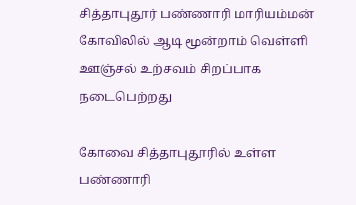சித்தாபுதூர் பண்ணாரி மாரியம்மன் கோவிலில் ஆடி மூன்றாம் வெள்ளி ஊஞ்சல் உற்சவம் சிறப்பாக நடைபெற்றது

கோவை சித்தாபுதூரில் உள்ள பண்ணாரி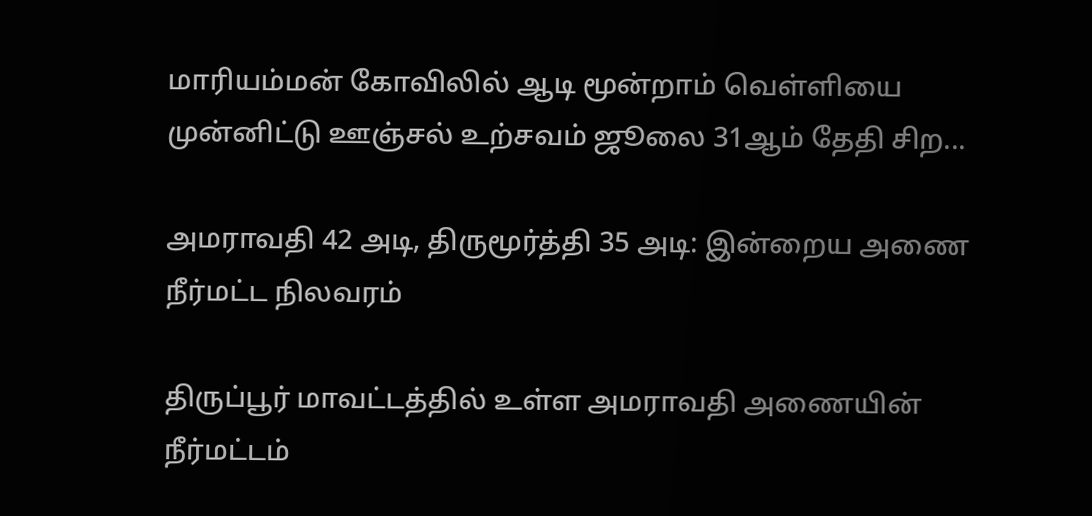மாரியம்மன் கோவிலில் ஆடி மூன்றாம் வெள்ளியை முன்னிட்டு ஊஞ்சல் உற்சவம் ஜூலை 31ஆம் தேதி சிற...

அமராவதி 42 அடி, திருமூர்த்தி 35 அடி: இன்றைய அணை நீர்மட்ட நிலவரம்

திருப்பூர் மாவட்டத்தில் உள்ள அமராவதி அணையின் நீர்மட்டம்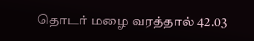தொடர் மழை வரத்தால் 42.03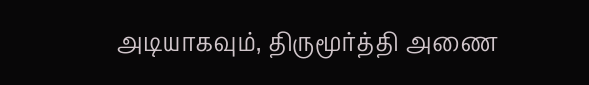அடியாகவும், திருமூர்த்தி அணை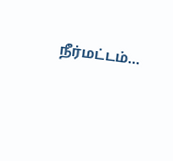நீர்மட்டம்...